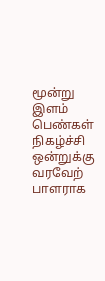மூன்று இளம் பெண்கள் நிகழ்ச்சி ஒன்றுக்கு வரவேற் பாளராக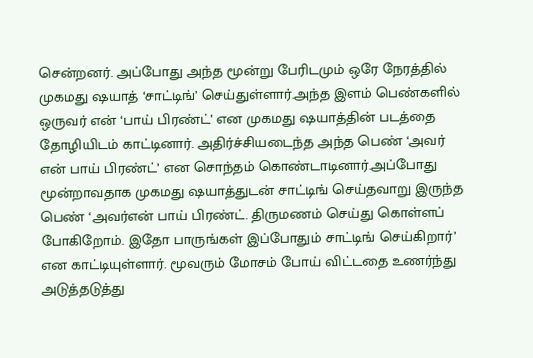சென்றனர். அப்போது அந்த மூன்று பேரிடமும் ஒரே நேரத்தில் முகமது ஷயாத் ‘சாட்டிங்’ செய்துள்ளார்.அந்த இளம் பெண்களில் ஒருவர் என் ‘பாய் பிரண்ட்’ என முகமது ஷயாத்தின் படத்தை தோழியிடம் காட்டினார். அதிர்ச்சியடைந்த அந்த பெண் ‘அவர் என் பாய் பிரண்ட்’ என சொந்தம் கொண்டாடினார்.அப்போது மூன்றாவதாக முகமது ஷயாத்துடன் சாட்டிங் செய்தவாறு இருந்த பெண் ‘அவர்என் பாய் பிரண்ட். திருமணம் செய்து கொள்ளப் போகிறோம். இதோ பாருங்கள் இப்போதும் சாட்டிங் செய்கிறார்’ என காட்டியுள்ளார். மூவரும் மோசம் போய் விட்டதை உணர்ந்து அடுத்தடுத்து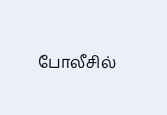போலீசில்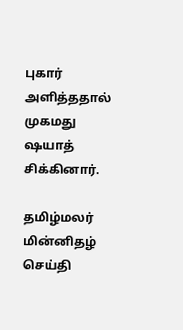புகார் அளித்ததால் முகமது ஷயாத் சிக்கினார்.

தமிழ்மலர் மின்னிதழ் செய்தி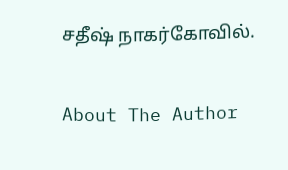சதீஷ் நாகர்கோவில்.

About The Author